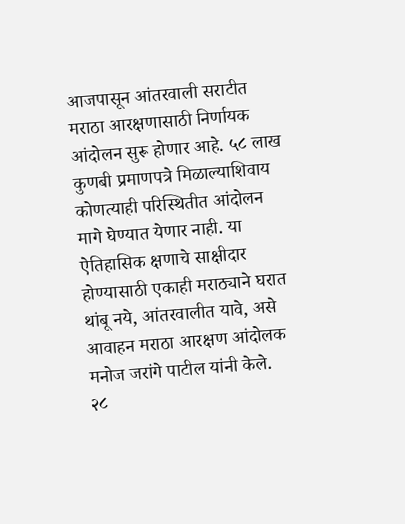आजपासून आंतरवाली सराटीत मराठा आरक्षणासाठी निर्णायक आंदोलन सुरू होणार आहे. ५८ लाख कुणबी प्रमाणपत्रे मिळाल्याशिवाय कोणत्याही परिस्थितीत आंदोलन मागे घेण्यात येणार नाही. या ऐतिहासिक क्षणाचे साक्षीदार होण्यासाठी एकाही मराठ्याने घरात थांबू नये, आंतरवालीत यावे, असे आवाहन मराठा आरक्षण आंदोलक मनोज जरांगे पाटील यांनी केले.
२८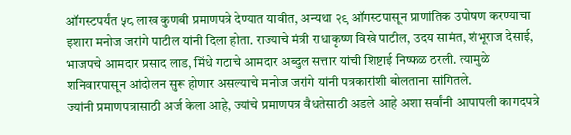ऑगस्टपर्यंत ५८ लाख कुणबी प्रमाणपत्रे देण्यात यावीत, अन्यथा २९ ऑगस्टपासून प्राणांतिक उपोषण करण्याचा इशारा मनोज जरांगे पाटील यांनी दिला होता. राज्याचे मंत्री राधाकृष्ण विखे पाटील, उदय सामंत, शंभूराज देसाई, भाजपचे आमदार प्रसाद लाड, मिंधे गटाचे आमदार अब्दुल सत्तार यांची शिष्टाई निष्फळ ठरली. त्यामुळे शनिवारपासून आंदोलन सुरू होणार असल्याचे मनोज जरांगे यांनी पत्रकारांशी बोलताना सांगितले.
ज्यांनी प्रमाणपत्रासाठी अर्ज केला आहे, ज्यांचे प्रमाणपत्र वैधतेसाठी अडले आहे अशा सर्वांनी आपापली कागदपत्रे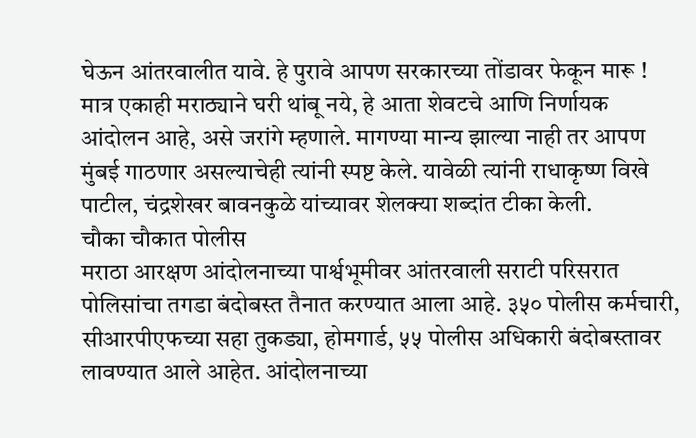घेऊन आंतरवालीत यावे. हे पुरावे आपण सरकारच्या तोंडावर फेकून मारू ! मात्र एकाही मराठ्याने घरी थांबू नये, हे आता शेवटचे आणि निर्णायक आंदोलन आहे, असे जरांगे म्हणाले. मागण्या मान्य झाल्या नाही तर आपण मुंबई गाठणार असल्याचेही त्यांनी स्पष्ट केले. यावेळी त्यांनी राधाकृष्ण विखे पाटील, चंद्रशेखर बावनकुळे यांच्यावर शेलक्या शब्दांत टीका केली.
चौका चौकात पोलीस
मराठा आरक्षण आंदोलनाच्या पार्श्वभूमीवर आंतरवाली सराटी परिसरात पोलिसांचा तगडा बंदोबस्त तैनात करण्यात आला आहे. ३५० पोलीस कर्मचारी, सीआरपीएफच्या सहा तुकड्या, होमगार्ड, ५५ पोलीस अधिकारी बंदोबस्तावर लावण्यात आले आहेत. आंदोलनाच्या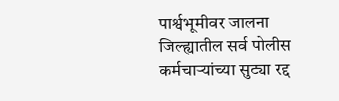पार्श्वभूमीवर जालना जिल्ह्यातील सर्व पोलीस कर्मचाऱ्यांच्या सुट्या रद्द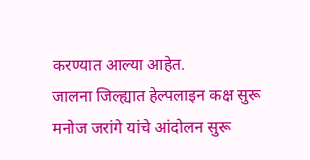करण्यात आल्या आहेत.
जालना जिल्ह्यात हेल्पलाइन कक्ष सुरू
मनोज जरांगे यांचे आंदोलन सुरू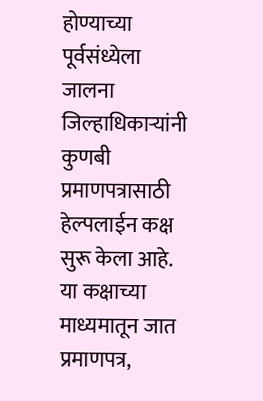होण्याच्या पूर्वसंध्येला जालना जिल्हाधिकाऱ्यांनी कुणबी प्रमाणपत्रासाठी हेल्पलाईन कक्ष सुरू केला आहे. या कक्षाच्या माध्यमातून जात प्रमाणपत्र,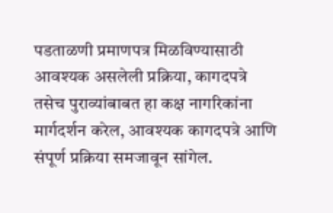पडताळणी प्रमाणपत्र मिळविण्यासाठी आवश्यक असलेली प्रक्रिया, कागदपत्रे तसेच पुराव्यांबाबत हा कक्ष नागरिकांना मार्गदर्शन करेल, आवश्यक कागदपत्रे आणि संपूर्ण प्रक्रिया समजावून सांगेल.